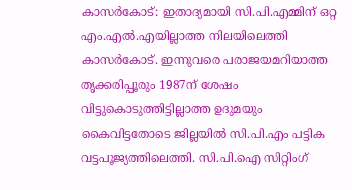കാസർകോട്: ഇതാദ്യമായി സി.പി.എമ്മിന് ഒറ്റ എം.എൽ.എയില്ലാത്ത നിലയിലെത്തി കാസർകോട്. ഇന്നുവരെ പരാജയമറിയാത്ത തൃക്കരിപ്പൂരും 1987ന് ശേഷം വിട്ടുകൊടുത്തിട്ടില്ലാത്ത ഉദുമയും കൈവിട്ടതോടെ ജില്ലയിൽ സി.പി.എം പട്ടിക വട്ടപൂജ്യത്തിലെത്തി. സി.പി.ഐ സിറ്റിംഗ്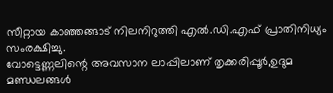സീറ്റായ കാഞ്ഞങ്ങാട് നിലനിറുത്തി എൽ.ഡി.എഫ് പ്രാതിനിധ്യം സംരക്ഷിച്ചു.
വോട്ടെണ്ണലിന്റെ അവസാന ലാപ്പിലാണ് തൃക്കരിപ്പൂർ,ഉദുമ മണ്ഡലങ്ങൾ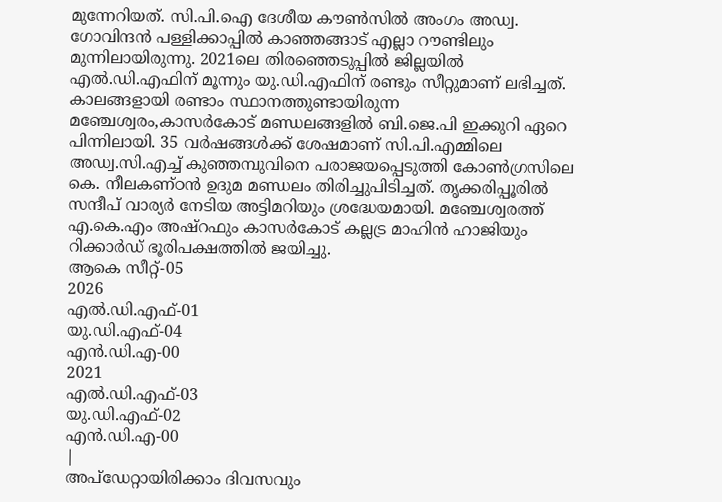മുന്നേറിയത്. സി.പി.ഐ ദേശീയ കൗൺസിൽ അംഗം അഡ്വ. ഗോവിന്ദൻ പള്ളിക്കാപ്പിൽ കാഞ്ഞങ്ങാട് എല്ലാ റൗണ്ടിലും മുന്നിലായിരുന്നു. 2021ലെ തിരഞ്ഞെടുപ്പിൽ ജില്ലയിൽ എൽ.ഡി.എഫിന് മൂന്നും യു.ഡി.എഫിന് രണ്ടും സീറ്റുമാണ് ലഭിച്ചത്. കാലങ്ങളായി രണ്ടാം സ്ഥാനത്തുണ്ടായിരുന്ന മഞ്ചേശ്വരം,കാസർകോട് മണ്ഡലങ്ങളിൽ ബി.ജെ.പി ഇക്കുറി ഏറെ പിന്നിലായി. 35 വർഷങ്ങൾക്ക് ശേഷമാണ് സി.പി.എമ്മിലെ അഡ്വ.സി.എച്ച് കുഞ്ഞമ്പുവിനെ പരാജയപ്പെടുത്തി കോൺഗ്രസിലെ കെ. നീലകണ്ഠൻ ഉദുമ മണ്ഡലം തിരിച്ചുപിടിച്ചത്. തൃക്കരിപ്പൂരിൽ സന്ദീപ് വാര്യർ നേടിയ അട്ടിമറിയും ശ്രദ്ധേയമായി. മഞ്ചേശ്വരത്ത് എ.കെ.എം അഷ്റഫും കാസർകോട് കല്ലട്ര മാഹിൻ ഹാജിയും റിക്കാർഡ് ഭൂരിപക്ഷത്തിൽ ജയിച്ചു.
ആകെ സീറ്റ്-05
2026
എൽ.ഡി.എഫ്-01
യു.ഡി.എഫ്-04
എൻ.ഡി.എ-00
2021
എൽ.ഡി.എഫ്-03
യു.ഡി.എഫ്-02
എൻ.ഡി.എ-00
|
അപ്ഡേറ്റായിരിക്കാം ദിവസവും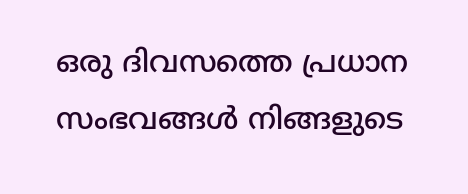ഒരു ദിവസത്തെ പ്രധാന സംഭവങ്ങൾ നിങ്ങളുടെ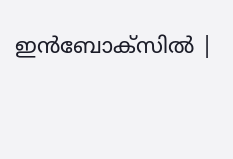ഇൻബോക്സിൽ |